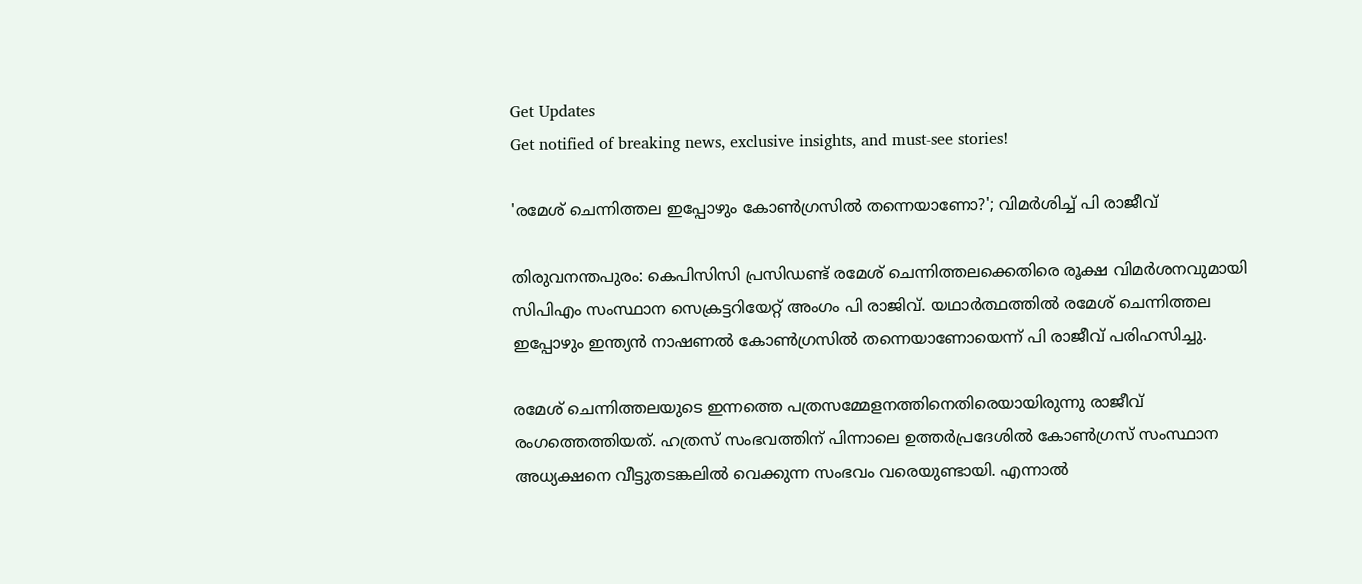Get Updates
Get notified of breaking news, exclusive insights, and must-see stories!

'രമേശ് ചെന്നിത്തല ഇപ്പോഴും കോണ്‍ഗ്രസില്‍ തന്നെയാണോ?'; വിമര്‍ശിച്ച് പി രാജീവ്

തിരുവനന്തപുരം: കെപിസിസി പ്രസിഡണ്ട് രമേശ് ചെന്നിത്തലക്കെതിരെ രൂക്ഷ വിമര്‍ശനവുമായി സിപിഎം സംസ്ഥാന സെക്രട്ടറിയേറ്റ് അംഗം പി രാജിവ്. യഥാര്‍ത്ഥത്തില്‍ രമേശ് ചെന്നിത്തല ഇപ്പോഴും ഇന്ത്യന്‍ നാഷണല്‍ കോണ്‍ഗ്രസില്‍ തന്നെയാണോയെന്ന് പി രാജീവ് പരിഹസിച്ചു.

രമേശ് ചെന്നിത്തലയുടെ ഇന്നത്തെ പത്രസമ്മേളനത്തിനെതിരെയായിരുന്നു രാജീവ് രംഗത്തെത്തിയത്. ഹത്രസ് സംഭവത്തിന് പിന്നാലെ ഉത്തര്‍പ്രദേശില്‍ കോണ്‍ഗ്രസ് സംസ്ഥാന അധ്യക്ഷനെ വീട്ടുതടങ്കലില്‍ വെക്കുന്ന സംഭവം വരെയുണ്ടായി. എന്നാല്‍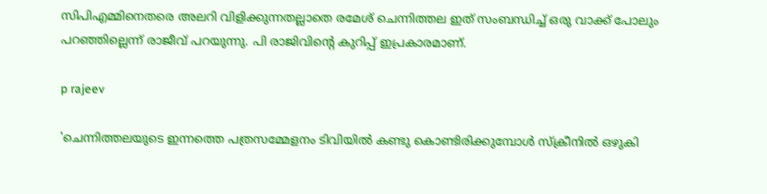സിപിഎമ്മിനെതരെ അലറി വിളിക്കുന്നതല്ലാതെ രമേശ് ചെന്നിത്തല ഇത് സംബന്ധിച്ച് ഒരു വാക്ക് പോലും പറഞ്ഞില്ലെന്ന് രാജീവ് പറയുന്നു. പി രാജിവിന്റെ കുറിപ്പ് ഇപ്രകാരമാണ്.

p rajeev

'ചെന്നിത്തലയുടെ ഇന്നത്തെ പത്രസമ്മേളനം ടിവിയില്‍ കണ്ടു കൊണ്ടിരിക്കുമ്പോള്‍ സ്‌ക്രീനില്‍ ഒഴുകി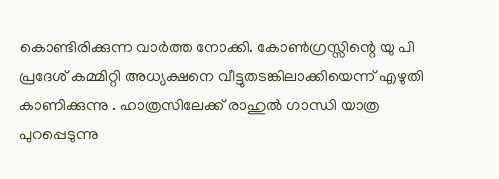കൊണ്ടിരിക്കുന്ന വാര്‍ത്ത നോക്കി. കോണ്‍ഗ്രസ്സിന്റെ യു പി പ്രദേശ് കമ്മിറ്റി അധ്യക്ഷനെ വീട്ടുതടങ്കിലാക്കിയെന്ന് എഴുതി കാണിക്കുന്നു . ഹാത്രസിലേക്ക് രാഹുല്‍ ഗാന്ധി യാത്ര പുറപ്പെടുന്നു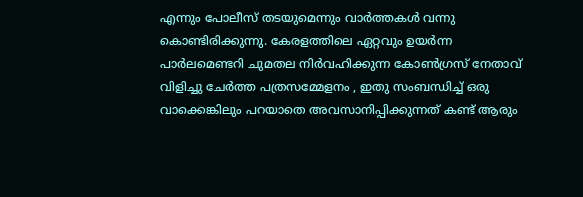എന്നും പോലീസ് തടയുമെന്നും വാര്‍ത്തകള്‍ വന്നു കൊണ്ടിരിക്കുന്നു. കേരളത്തിലെ ഏറ്റവും ഉയര്‍ന്ന പാര്‍ലമെണ്ടറി ചുമതല നിര്‍വഹിക്കുന്ന കോണ്‍ഗ്രസ് നേതാവ് വിളിച്ചു ചേര്‍ത്ത പത്രസമ്മേളനം , ഇതു സംബന്ധിച്ച് ഒരു വാക്കെങ്കിലും പറയാതെ അവസാനിപ്പിക്കുന്നത് കണ്ട് ആരും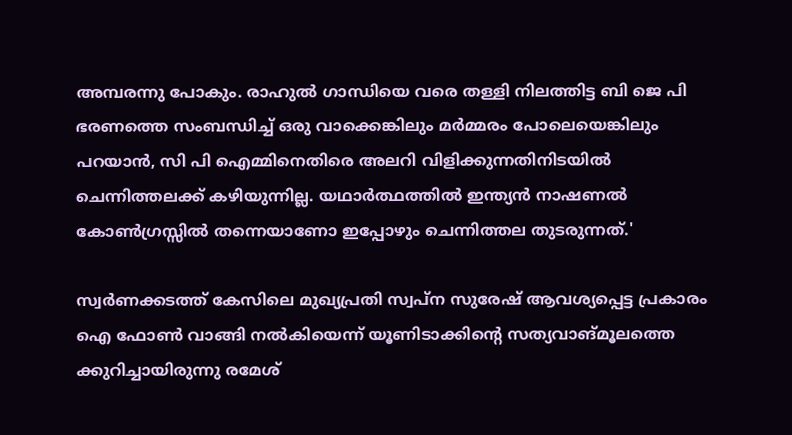അമ്പരന്നു പോകും. രാഹുല്‍ ഗാന്ധിയെ വരെ തള്ളി നിലത്തിട്ട ബി ജെ പി ഭരണത്തെ സംബന്ധിച്ച് ഒരു വാക്കെങ്കിലും മര്‍മ്മരം പോലെയെങ്കിലും പറയാന്‍, സി പി ഐമ്മിനെതിരെ അലറി വിളിക്കുന്നതിനിടയില്‍ ചെന്നിത്തലക്ക് കഴിയുന്നില്ല. യഥാര്‍ത്ഥത്തില്‍ ഇന്ത്യന്‍ നാഷണല്‍ കോണ്‍ഗ്രസ്സില്‍ തന്നെയാണോ ഇപ്പോഴും ചെന്നിത്തല തുടരുന്നത്.'

സ്വര്‍ണക്കടത്ത് കേസിലെ മുഖ്യപ്രതി സ്വപ്‌ന സുരേഷ് ആവശ്യപ്പെട്ട പ്രകാരം ഐ ഫോണ്‍ വാങ്ങി നല്‍കിയെന്ന് യൂണിടാക്കിന്റെ സത്യവാങ്മൂലത്തെ ക്കുറിച്ചായിരുന്നു രമേശ്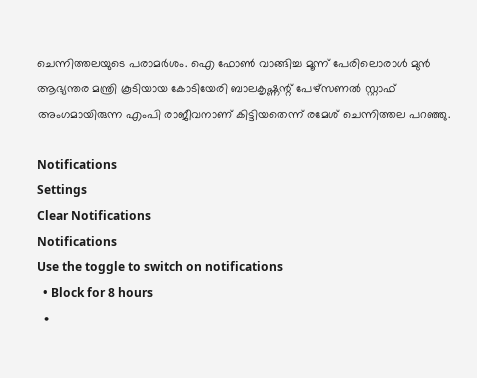ചെന്നിത്തലയുടെ പരാമര്‍ശം. ഐ ഫോണ്‍ വാങ്ങിച്ച മൂന്ന് പേരിലൊരാള്‍ മുന്‍ ആഭ്യന്തര മന്ത്രി കൂടിയായ കോടിയേരി ബാലകൃഷ്ണന്റ് പേഴ്‌സണല്‍ സ്റ്റാഫ് അംഗമായിരുന്ന എംപി രാജീവനാണ് കിട്ടിയതെന്ന് രമേശ് ചെന്നിത്തല പറഞ്ഞു.

Notifications
Settings
Clear Notifications
Notifications
Use the toggle to switch on notifications
  • Block for 8 hours
  •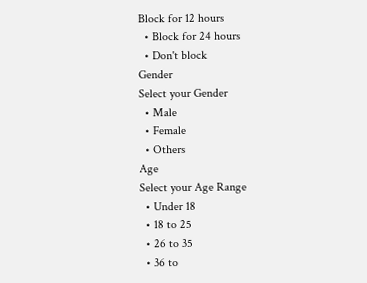Block for 12 hours
  • Block for 24 hours
  • Don't block
Gender
Select your Gender
  • Male
  • Female
  • Others
Age
Select your Age Range
  • Under 18
  • 18 to 25
  • 26 to 35
  • 36 to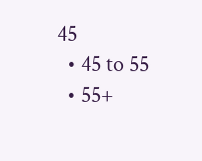45
  • 45 to 55
  • 55+